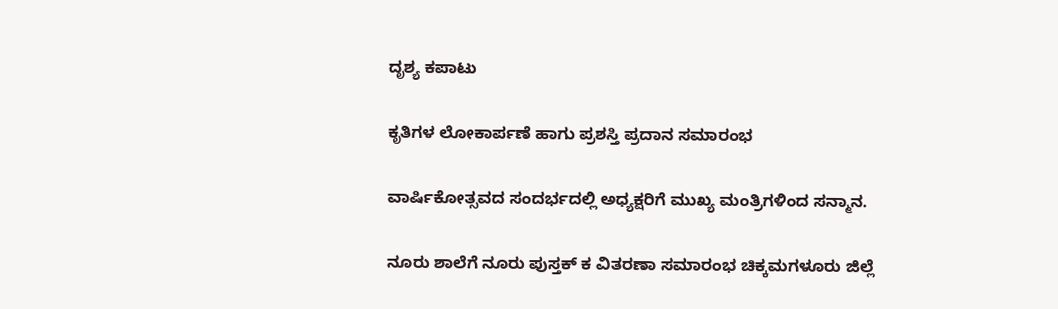ದೃಶ್ಯ ಕಪಾಟು

ಕೃತಿಗಳ ಲೋಕಾರ್ಪಣೆ ಹಾಗು ಪ್ರಶಸ್ತಿ ಪ್ರದಾನ ಸಮಾರಂಭ

ವಾರ್ಷಿಕೋತ್ಸವದ ಸಂದರ್ಭದಲ್ಲಿ ಅಧ್ಯಕ್ಷರಿಗೆ ಮುಖ್ಯ ಮಂತ್ರಿಗಳಿಂದ ಸನ್ಮಾನ.

ನೂರು ಶಾಲೆಗೆ ನೂರು ಪುಸ್ತಕ್ ಕ ವಿತರಣಾ ಸಮಾರಂಭ ಚಿಕ್ಕಮಗಳೂರು ಜಿಲ್ಲೆ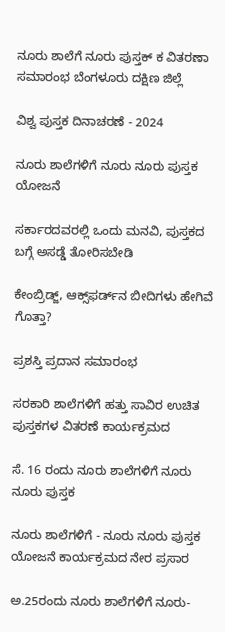ನೂರು ಶಾಲೆಗೆ ನೂರು ಪುಸ್ತಕ್ ಕ ವಿತರಣಾ ಸಮಾರಂಭ ಬೆಂಗಳೂರು ದಕ್ಷಿಣ ಜಿಲ್ಲೆ

ವಿಶ್ವ ಪುಸ್ತಕ ದಿನಾಚರಣೆ - 2024

ನೂರು ಶಾಲೆಗಳಿಗೆ ನೂರು ನೂರು ಪುಸ್ತಕ ಯೋಜನೆ

ಸರ್ಕಾರದವರಲ್ಲಿ ಒಂದು ಮನವಿ, ಪುಸ್ತಕದ ಬಗ್ಗೆ ಅಸಡ್ಡೆ ತೋರಿಸಬೇಡಿ

ಕೇಂಬ್ರಿಡ್ಜ್, ಆಕ್ಸ್‌ಫರ್ಡ್‌ನ ಬೀದಿಗಳು ಹೇಗಿವೆ ಗೊತ್ತಾ?

ಪ್ರಶಸ್ತಿ ಪ್ರದಾನ ಸಮಾರಂಭ

ಸರಕಾರಿ ಶಾಲೆಗಳಿಗೆ ಹತ್ತು ಸಾವಿರ ಉಚಿತ ಪುಸ್ತಕಗಳ ವಿತರಣೆ ಕಾರ್ಯಕ್ರಮದ

ಸೆ. 16 ರಂದು ನೂರು ಶಾಲೆಗಳಿಗೆ ನೂರು ನೂರು ಪುಸ್ತಕ

ನೂರು ಶಾಲೆಗಳಿಗೆ - ನೂರು ನೂರು ಪುಸ್ತಕ ಯೋಜನೆ ಕಾರ್ಯಕ್ರಮದ ನೇರ ಪ್ರಸಾರ

ಅ.25ರಂದು ನೂರು ಶಾಲೆಗಳಿಗೆ ನೂರು-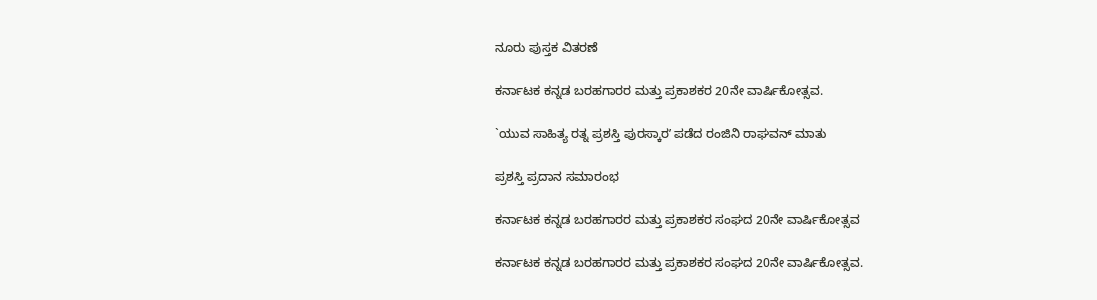ನೂರು ಪುಸ್ತಕ ವಿತರಣೆ

ಕರ್ನಾಟಕ ಕನ್ನಡ ಬರಹಗಾರರ ಮತ್ತು ಪ್ರಕಾಶಕರ 20ನೇ ವಾರ್ಷಿಕೋತ್ಸವ.

`ಯುವ ಸಾಹಿತ್ಯ ರತ್ನ ಪ್ರಶಸ್ತಿ ಪುರಸ್ಕಾರʼ ಪಡೆದ ರಂಜಿನಿ ರಾಘವನ್‌ ಮಾತು

ಪ್ರಶಸ್ತಿ ಪ್ರದಾನ ಸಮಾರಂಭ

ಕರ್ನಾಟಕ ಕನ್ನಡ ಬರಹಗಾರರ ಮತ್ತು ಪ್ರಕಾಶಕರ ಸಂಘದ 20ನೇ ವಾರ್ಷಿಕೋತ್ಸವ

ಕರ್ನಾಟಕ ಕನ್ನಡ ಬರಹಗಾರರ ಮತ್ತು ಪ್ರಕಾಶಕರ ಸಂಘದ 20ನೇ ವಾರ್ಷಿಕೋತ್ಸವ.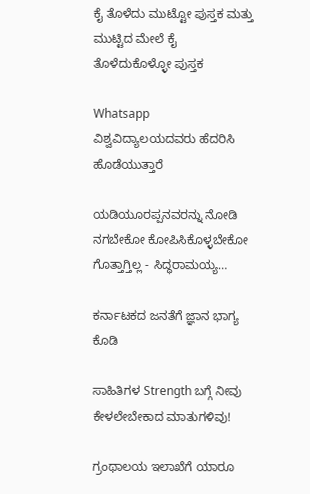ಕೈ ತೊಳೆದು ಮುಟ್ಟೋ ಪುಸ್ತಕ ಮತ್ತು ಮುಟ್ಟಿದ ಮೇಲೆ ಕೈ ತೊಳೆದುಕೊಳ್ಳೋ ಪುಸ್ತಕ

Whatsapp ವಿಶ್ವವಿದ್ಯಾಲಯದವರು ಹೆದರಿಸಿ ಹೊಡೆಯುತ್ತಾರೆ

ಯಡಿಯೂರಪ್ಪನವರನ್ನು ನೋಡಿ ನಗಬೇಕೋ ಕೋಪಿಸಿಕೊಳ್ಳಬೇಕೋ ಗೊತ್ತಾಗ್ತಿಲ್ಲ - ಸಿದ್ಧರಾಮಯ್ಯ…

ಕರ್ನಾಟಕದ ಜನತೆಗೆ ಜ್ಞಾನ ಭಾಗ್ಯ ಕೊಡಿ

ಸಾಹಿತಿಗಳ Strength ಬಗ್ಗೆ ನೀವು ಕೇಳಲೇಬೇಕಾದ ಮಾತುಗಳಿವು!

ಗ್ರಂಥಾಲಯ ಇಲಾಖೆಗೆ ಯಾರೂ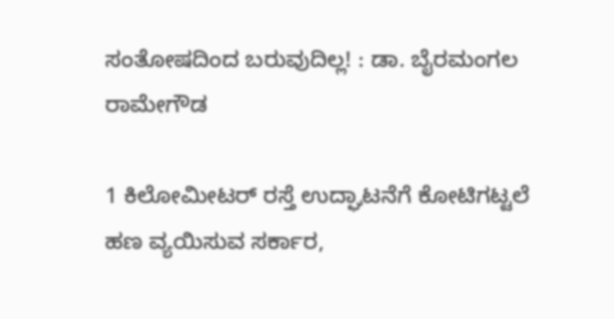ಸಂತೋಷದಿಂದ ಬರುವುದಿಲ್ಲ! : ಡಾ. ಬೈರಮಂಗಲ ರಾಮೇಗೌಡ

1 ಕಿಲೋಮೀಟರ್ ರಸ್ತೆ ಉದ್ಘಾಟನೆಗೆ ಕೋಟಿಗಟ್ಟಲೆ ಹಣ ವ್ಯಯಿಸುವ ಸರ್ಕಾರ,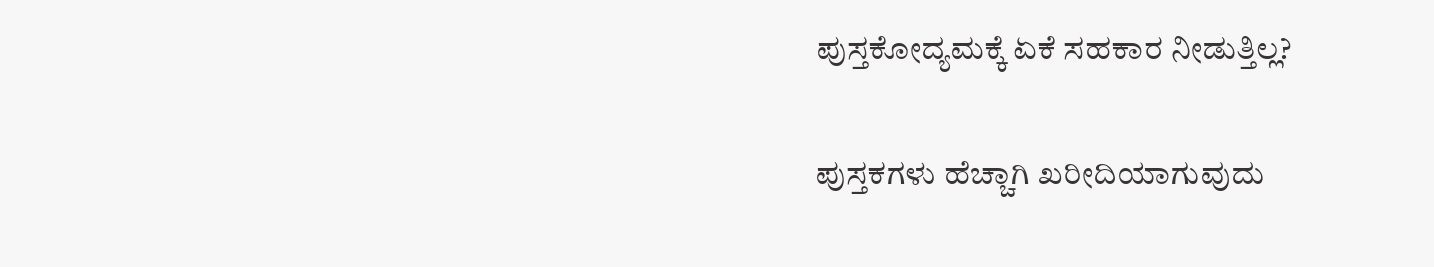ಪುಸ್ತಕೋದ್ಯಮಕ್ಕೆ ಏಕೆ ಸಹಕಾರ ನೀಡುತ್ತಿಲ್ಲ?

ಪುಸ್ತಕಗಳು ಹೆಚ್ಚಾಗಿ ಖರೀದಿಯಾಗುವುದು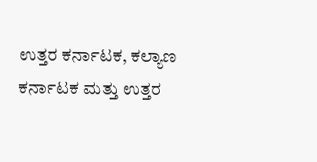ಉತ್ತರ ಕರ್ನಾಟಕ, ಕಲ್ಯಾಣ ಕರ್ನಾಟಕ ಮತ್ತು ಉತ್ತರ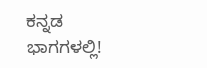ಕನ್ನಡ ಭಾಗಗಳಲ್ಲಿ!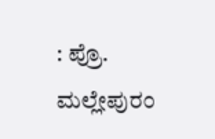: ಪ್ರೊ. ಮಲ್ಲೇಪುರಂ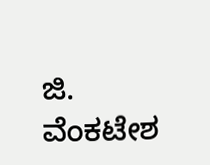ಜಿ. ವೆಂಕಟೇಶ